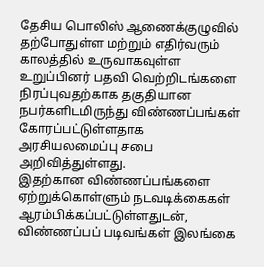தேசிய பொலிஸ் ஆணைக்குழுவில் தற்போதுள்ள மற்றும் எதிர்வரும் காலத்தில் உருவாகவுள்ள உறுப்பினர் பதவி வெற்றிடங்களை நிரப்புவதற்காக தகுதியான நபர்களிடமிருந்து விண்ணப்பங்கள் கோரப்பட்டுள்ளதாக அரசியலமைப்பு சபை அறிவித்துள்ளது.
இதற்கான விண்ணப்பங்களை ஏற்றுக்கொள்ளும் நடவடிக்கைகள் ஆரம்பிக்கப்பட்டுள்ளதுடன், விண்ணப்பப் படிவங்கள் இலங்கை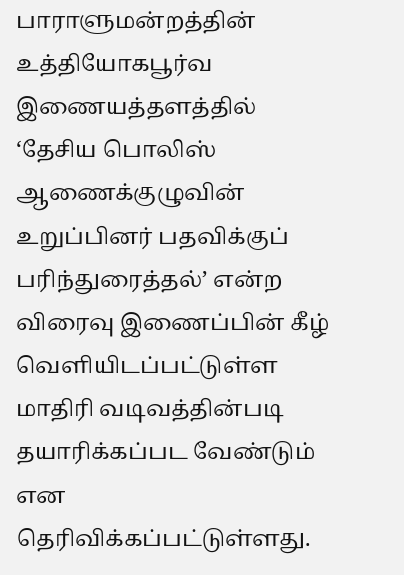பாராளுமன்றத்தின் உத்தியோகபூர்வ இணையத்தளத்தில் ‘தேசிய பொலிஸ் ஆணைக்குழுவின் உறுப்பினர் பதவிக்குப் பரிந்துரைத்தல்’ என்ற விரைவு இணைப்பின் கீழ் வெளியிடப்பட்டுள்ள மாதிரி வடிவத்தின்படி தயாரிக்கப்பட வேண்டும் என தெரிவிக்கப்பட்டுள்ளது.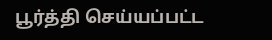பூர்த்தி செய்யப்பட்ட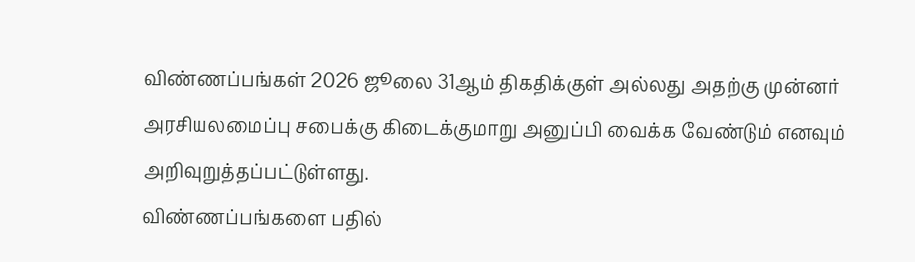விண்ணப்பங்கள் 2026 ஜூலை 31ஆம் திகதிக்குள் அல்லது அதற்கு முன்னர் அரசியலமைப்பு சபைக்கு கிடைக்குமாறு அனுப்பி வைக்க வேண்டும் எனவும் அறிவுறுத்தப்பட்டுள்ளது.
விண்ணப்பங்களை பதில்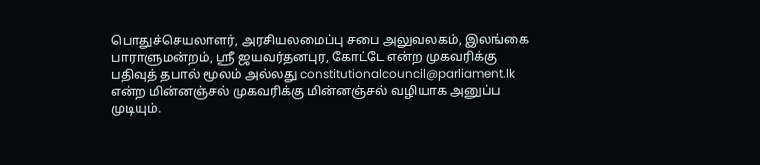பொதுச்செயலாளர், அரசியலமைப்பு சபை அலுவலகம், இலங்கை பாராளுமன்றம், ஸ்ரீ ஜயவர்தனபுர, கோட்டே என்ற முகவரிக்கு பதிவுத் தபால் மூலம் அல்லது constitutionalcouncil@parliament.lk என்ற மின்னஞ்சல் முகவரிக்கு மின்னஞ்சல் வழியாக அனுப்ப முடியும்.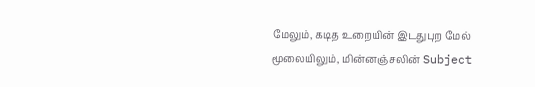மேலும், கடித உறையின் இடதுபுற மேல் மூலையிலும், மின்னஞ்சலின் Subject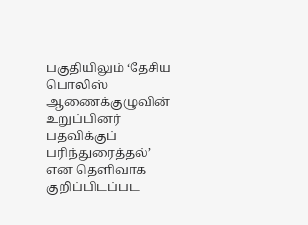பகுதியிலும் ‘தேசிய பொலிஸ் ஆணைக்குழுவின் உறுப்பினர் பதவிக்குப் பரிந்துரைத்தல்’ என தெளிவாக குறிப்பிடப்பட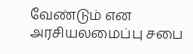வேண்டும் என அரசியலமைப்பு சபை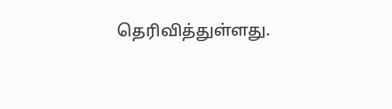தெரிவித்துள்ளது.